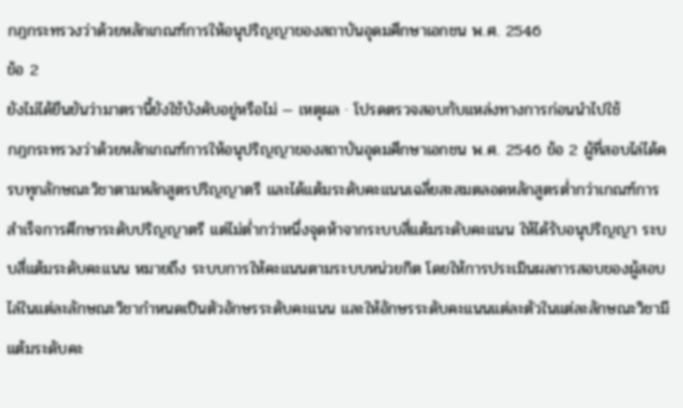กฎกระทรวงว่าด้วยหลักเกณฑ์การให้อนุปริญญาของสถาบันอุดมศึกษาเอกชน พ.ศ. 2546
ข้อ 2
ยังไม่ได้ยืนยันว่ามาตรานี้ยังใช้บังคับอยู่หรือไม่ — เหตุผล · โปรดตรวจสอบกับแหล่งทางการก่อนนำไปใช้
กฎกระทรวงว่าด้วยหลักเกณฑ์การให้อนุปริญญาของสถาบันอุดมศึกษาเอกชน พ.ศ. 2546 ข้อ 2 ผู้ที่สอบไล่ได้ครบทุกลักษณะวิชาตามหลักสูตรปริญญาตรี และได้แต้มระดับคะแนนเฉลี่ยสะสมตลอดหลักสูตรต่ำกว่าเกณฑ์การสำเร็จการศึกษาระดับปริญญาตรี แต่ไม่ต่ำกว่าหนึ่งจุดห้าจากระบบสี่แต้มระดับคะแนน ให้ได้รับอนุปริญญา ระบบสี่แต้มระดับคะแนน หมายถึง ระบบการให้คะแนนตามระบบหน่วยกิต โดยให้การประเมินผลการสอบของผู้สอบไล่ในแต่ละลักษณะวิชากำหนดเป็นตัวอักษรระดับคะแนน และให้อักษรระดับคะแนนแต่ละตัวในแต่ละลักษณะวิชามีแต้มระดับคะ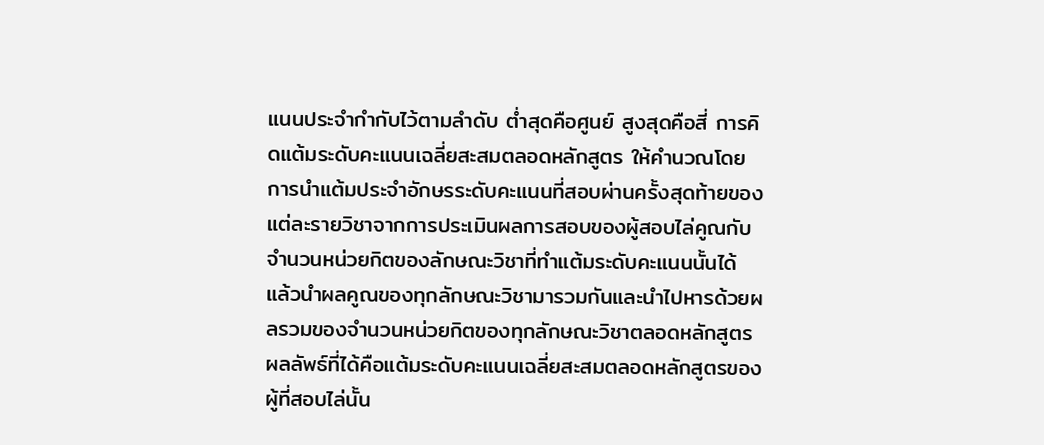แนนประจำกำกับไว้ตามลำดับ ต่ำสุดคือศูนย์ สูงสุดคือสี่ การคิดแต้มระดับคะแนนเฉลี่ยสะสมตลอดหลักสูตร ให้คำนวณโดยการนำแต้มประจำอักษรระดับคะแนนที่สอบผ่านครั้งสุดท้ายของแต่ละรายวิชาจากการประเมินผลการสอบของผู้สอบไล่คูณกับจำนวนหน่วยกิตของลักษณะวิชาที่ทำแต้มระดับคะแนนนั้นได้ แล้วนำผลคูณของทุกลักษณะวิชามารวมกันและนำไปหารด้วยผลรวมของจำนวนหน่วยกิตของทุกลักษณะวิชาตลอดหลักสูตร ผลลัพธ์ที่ได้คือแต้มระดับคะแนนเฉลี่ยสะสมตลอดหลักสูตรของผู้ที่สอบไล่นั้น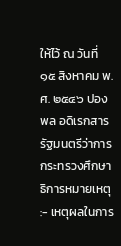ให้ไว้ ณ วันที่ ๑๕ สิงหาคม พ.ศ. ๒๕๔๖ ปองพล อดิเรกสาร รัฐมนตรีว่าการกระทรวงศึกษาธิการหมายเหตุ :- เหตุผลในการ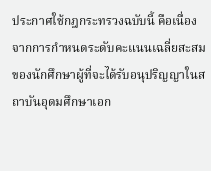ประกาศใช้กฎกระทรวงฉบับนี้ คือเนื่องจากการกำหนดระดับคะแนนเฉลี่ยสะสมของนักศึกษาผู้ที่จะได้รับอนุปริญญาในสถาบันอุดมศึกษาเอก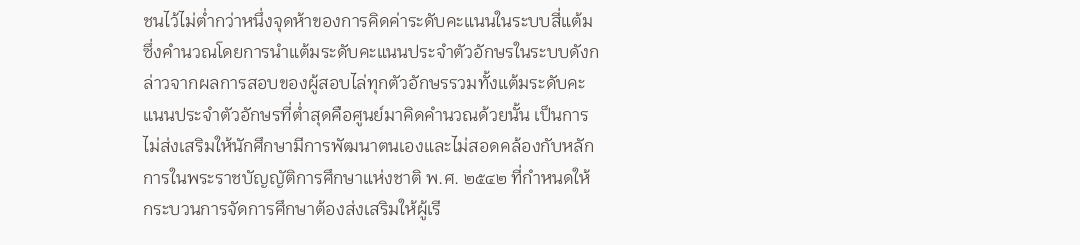ชนไว้ไม่ต่ำกว่าหนึ่งจุดห้าของการคิดค่าระดับคะแนนในระบบสี่แต้มซึ่งคำนวณโดยการนำแต้มระดับคะแนนประจำตัวอักษรในระบบดังกล่าวจากผลการสอบของผู้สอบไล่ทุกตัวอักษรรวมทั้งแต้มระดับคะแนนประจำตัวอักษรที่ต่ำสุดคือศูนย์มาคิดคำนวณด้วยนั้น เป็นการไม่ส่งเสริมให้นักศึกษามีการพัฒนาตนเองและไม่สอดคล้องกับหลักการในพระราชบัญญัติการศึกษาแห่งชาติ พ.ศ. ๒๕๔๒ ที่กำหนดให้กระบวนการจัดการศึกษาต้องส่งเสริมให้ผู้เรี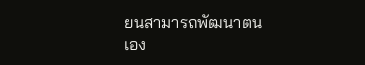ยนสามารถพัฒนาตนเอง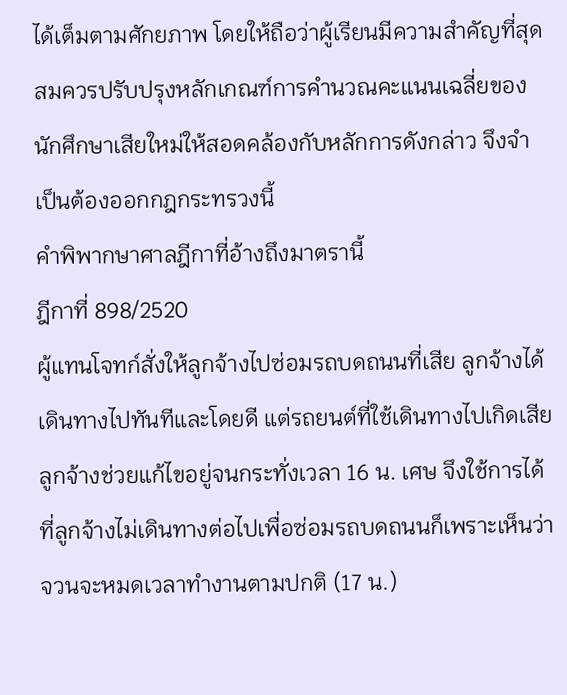ได้เต็มตามศักยภาพ โดยให้ถือว่าผู้เรียนมีความสำคัญที่สุดสมควรปรับปรุงหลักเกณฑ์การคำนวณคะแนนเฉลี่ยของนักศึกษาเสียใหม่ให้สอดคล้องกับหลักการดังกล่าว จึงจำเป็นต้องออกกฎกระทรวงนี้
คำพิพากษาศาลฎีกาที่อ้างถึงมาตรานี้
ฎีกาที่ 898/2520
ผู้แทนโจทก์สั่งให้ลูกจ้างไปซ่อมรถบดถนนที่เสีย ลูกจ้างได้เดินทางไปทันทีและโดยดี แต่รถยนต์ที่ใช้เดินทางไปเกิดเสีย ลูกจ้างช่วยแก้ไขอยู่จนกระทั่งเวลา 16 น. เศษ จึงใช้การได้ ที่ลูกจ้างไม่เดินทางต่อไปเพื่อซ่อมรถบดถนนก็เพราะเห็นว่าจวนจะหมดเวลาทำงานตามปกติ (17 น.)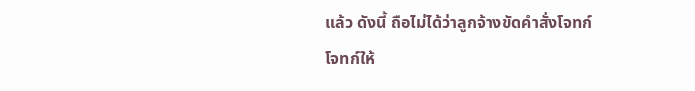แล้ว ดังนี้ ถือไม่ได้ว่าลูกจ้างขัดคำสั่งโจทก์ โจทก์ให้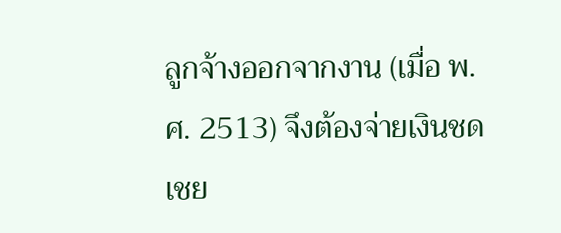ลูกจ้างออกจากงาน (เมื่อ พ.ศ. 2513) จึงต้องจ่ายเงินชดเชย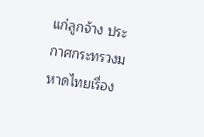แก่ลูกจ้าง ประกาศกระทรวงมหาดไทยเรื่อง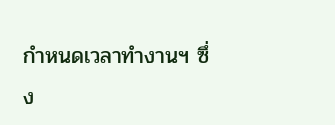กำหนดเวลาทำงานฯ ซึ่ง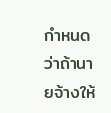กำหนดว่าถ้านายจ้างให้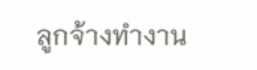ลูกจ้างทำงาน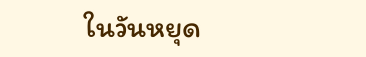ในวันหยุด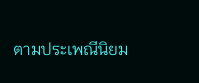ตามประเพณีนิยม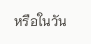หรือในวัน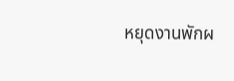หยุดงานพักผ